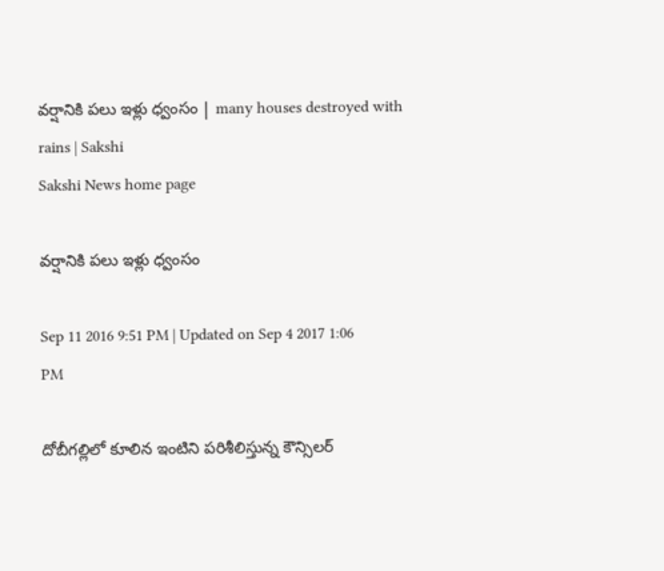వర్షానికి పలు ఇళ్లు ధ్వంసం | many houses destroyed with rains | Sakshi
Sakshi News home page

వర్షానికి పలు ఇళ్లు ధ్వంసం

Sep 11 2016 9:51 PM | Updated on Sep 4 2017 1:06 PM

దోబీగల్లిలో కూలిన ఇంటిని పరిశీలిస్తున్న కౌన్సిలర్‌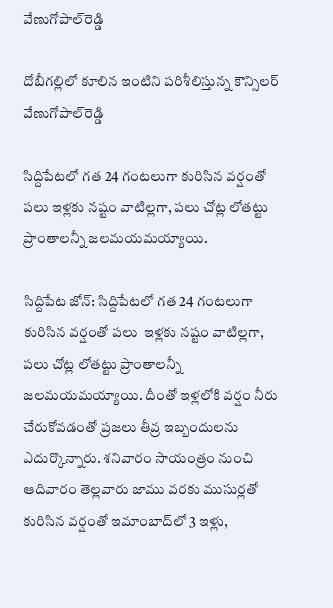వేణుగోపాల్‌రెడ్డి

దోబీగల్లిలో కూలిన ఇంటిని పరిశీలిస్తున్న కౌన్సిలర్‌ వేణుగోపాల్‌రెడ్డి

సిద్దిపేటలో గత 24 గంటలుగా కురిసిన వర్షంతో పలు ఇళ్లకు నష్టం వాటిల్లగా, పలు చోట్ల లోతట్టు ప్రాంతాలన్నీ జలమయమయ్యాయి.

సిద్దిపేట జోన్‌: సిద్దిపేటలో గత 24 గంటలుగా కురిసిన వర్షంతో పలు  ఇళ్లకు నష్టం వాటిల్లగా, పలు చోట్ల లోతట్టు ప్రాంతాలన్నీ జలమయమయ్యాయి. దీంతో ఇళ్లలోకి వర్షం నీరు చేరుకోవడంతో ప్రజలు తీవ్ర ఇబ్బందులను ఎదుర్కొన్నారు. శనివారం సాయంత్రం నుంచి  ఆదివారం తెల్లవారు జాము వరకు ముసుర్లతో కురిసిన వర్షంతో ఇమాంబాద్‌లో 3 ఇళ్లు,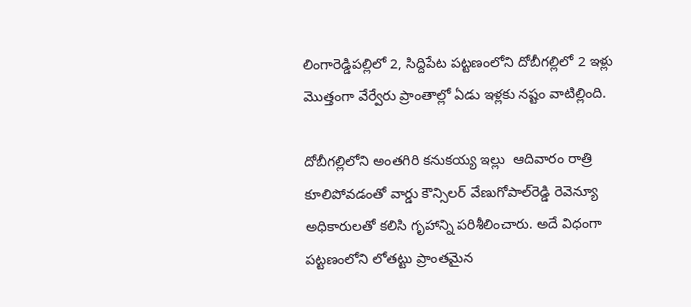లింగారెడ్డిపల్లిలో 2, సిద్దిపేట పట్టణంలోని దోబీగల్లిలో 2 ఇళ్లు మొత్తంగా వేర్వేరు ప్రాంతాల్లో ఏడు ఇళ్లకు నష్టం వాటిల్లింది.

దోబీగల్లిలోని అంతగిరి కనుకయ్య ఇల్లు  ఆదివారం రాత్రి కూలిపోవడంతో వార్డు కౌన్సిలర్‌ వేణుగోపాల్‌రెడ్డి రెవెన్యూ అధికారులతో కలిసి గృహాన్ని పరిశీలించారు. అదే విధంగా పట్టణంలోని లోతట్టు ప్రాంతమైన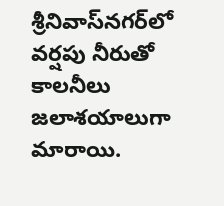శ్రీనివాస్‌నగర్‌లో వర్షపు నీరుతో కాలనీలు జలాశయాలుగా మారాయి.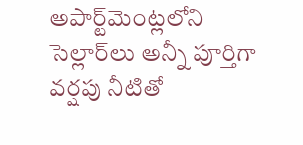అపార్ట్‌మెంట్లలోని సెల్లార్‌లు అన్నీ పూర్తిగా వర్షపు నీటితో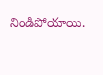నిండిపోయాయి.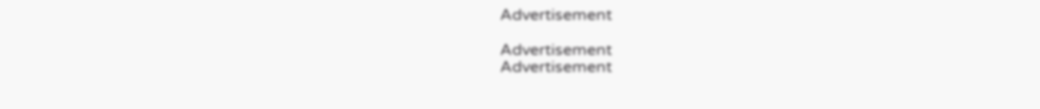Advertisement

Advertisement
Advertisement